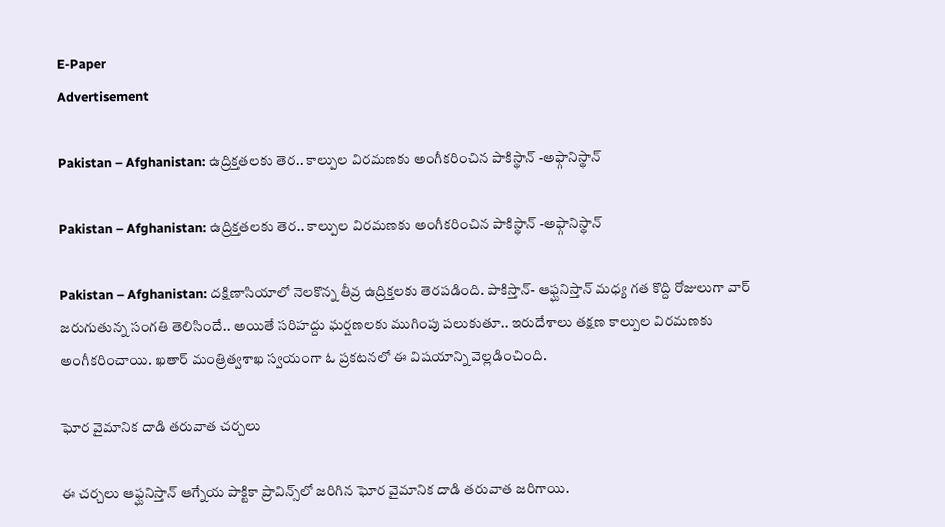E-Paper
Advertisement

Pakistan – Afghanistan: ఉద్రిక్తతలకు తెర.. కాల్పుల విరమణకు అంగీకరించిన పాకిస్థాన్ -అఫ్గానిస్థాన్

Pakistan – Afghanistan: ఉద్రిక్తతలకు తెర.. కాల్పుల విరమణకు అంగీకరించిన పాకిస్థాన్ -అఫ్గానిస్థాన్

Pakistan – Afghanistan: దక్షిణాసియాలో నెలకొన్న తీవ్ర ఉద్రిక్తలకు తెరపడింది. పాకిస్తాన్- ఆఫ్ఘనిస్తాన్ మధ్య గత కొద్ది రోజులుగా వార్  జరుగుతున్న సంగతి తెలిసిందే.. అయితే సరిహద్దు ఘర్షణలకు ముగింపు పలుకుతూ.. ఇరుదేశాలు తక్షణ కాల్పుల విరమణకు అంగీకరించాయి. ఖతార్ మంత్రిత్వశాఖ స్వయంగా ఓ ప్రకటనలో ఈ విషయాన్ని వెల్లడించింది.

ఘోర వైమానిక దాడి తరువాత చర్చలు

ఈ చర్చలు ఆఫ్ఘనిస్తాన్ ఆగ్నేయ పాక్టికా ప్రావిన్స్‌లో జరిగిన ఘోర వైమానిక దాడి తరువాత జరిగాయి.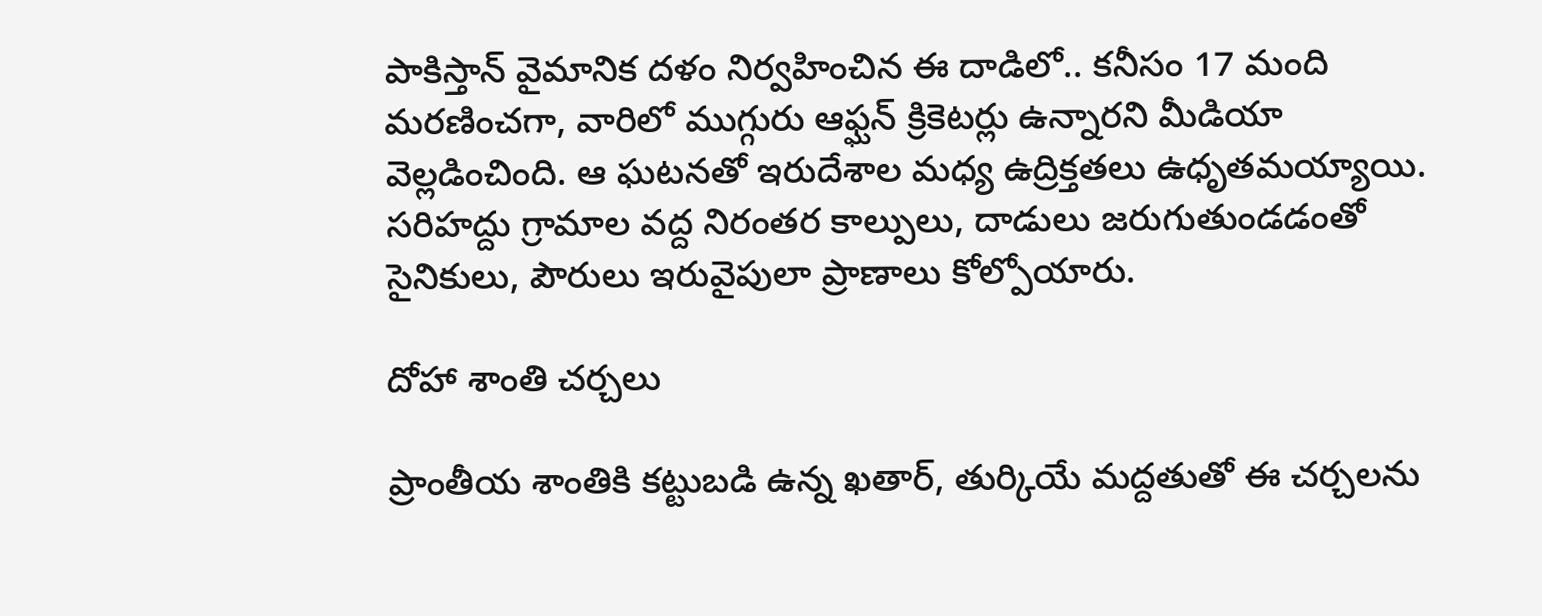పాకిస్తాన్ వైమానిక దళం నిర్వహించిన ఈ దాడిలో.. కనీసం 17 మంది మరణించగా, వారిలో ముగ్గురు ఆఫ్ఘన్ క్రికెటర్లు ఉన్నారని మీడియా వెల్లడించింది. ఆ ఘటనతో ఇరుదేశాల మధ్య ఉద్రిక్తతలు ఉధృతమయ్యాయి. సరిహద్దు గ్రామాల వద్ద నిరంతర కాల్పులు, దాడులు జరుగుతుండడంతో సైనికులు, పౌరులు ఇరువైపులా ప్రాణాలు కోల్పోయారు.

దోహా శాంతి చర్చలు

ప్రాంతీయ శాంతికి కట్టుబడి ఉన్న ఖతార్, తుర్కియే మద్దతుతో ఈ చర్చలను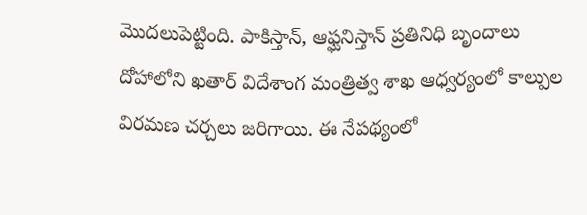మొదలుపెట్టింది. పాకిస్తాన్, ఆఫ్ఘనిస్తాన్ ప్రతినిధి బృందాలు దోహాలోని ఖతార్ విదేశాంగ మంత్రిత్వ శాఖ ఆధ్వర్యంలో కాల్పుల విరమణ చర్చలు జరిగాయి. ఈ నేపథ్యంలో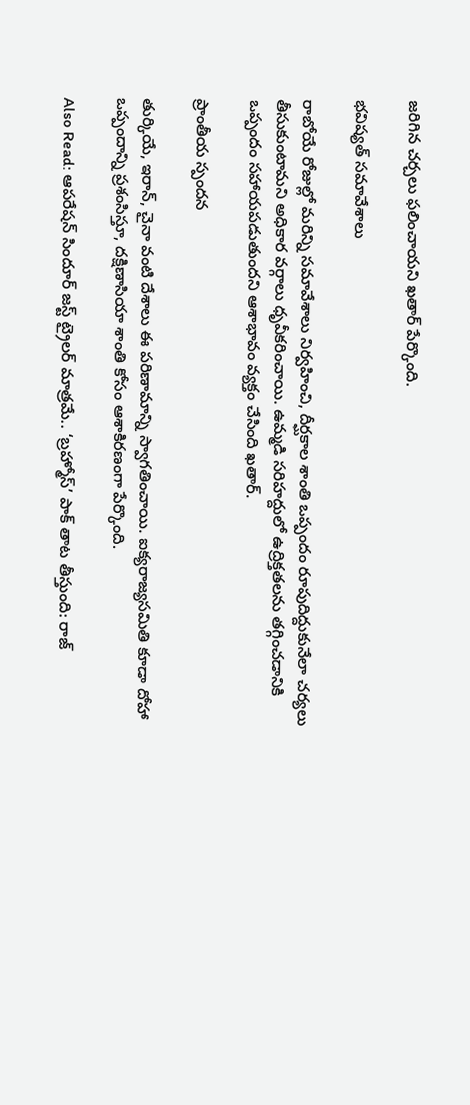జరిగిన చర్చలు ఫలించాయని ఖతార్ పేర్కొంది.

భవిష్యత్ సమావేశాలు

రాబోయే రోజుల్లో మరిన్ని సమావేశాలు నిర్వహించి, దీర్ఘకాల శాంతి ఒప్పందం రూపుదిద్దుకునేలా చర్యలు తీసుకుంటామని అధికార వర్గాలు ధృవీకరించాయి. ఉమ్మడి సరిహద్దులో ఉద్రిక్తతలను తగ్గించడానికి ఒప్పందం సహాయపడుతుందని ఆశాభావం వ్యక్తం చేసింది ఖతార్.

ప్రాంతీయ స్పందన

తుర్కియే, ఇరాన్, చైనా వంటి దేశాలు ఈ పరిణామాన్ని స్వాగతించాయి. ఐక్యరాజ్యసమితి కూడా దోహా ఒప్పందాన్ని ప్రశంసిస్తూ, దక్షిణాసియా శాంతి కోసం ఆశాకిరణంగా పేర్కొంది.

Also Read: ఆపరేషన్ సిందూర్ జస్ట్ ట్రైలర్ మాత్రమే.. ‘బ్రహ్మోస్’ పాక్ తాట తీస్తుంది: రాజ్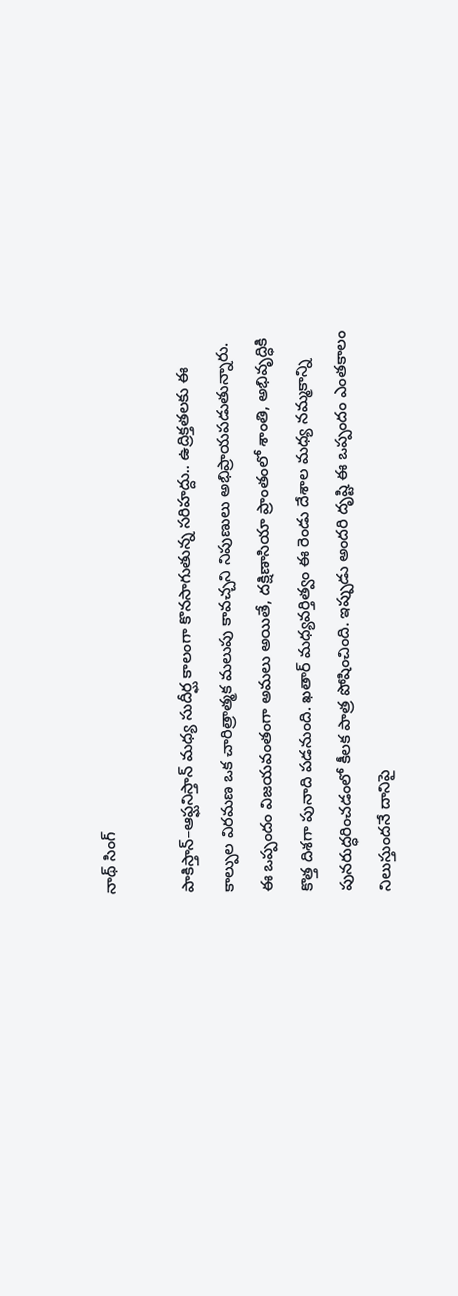నాథ్ సింగ్

పాకిస్తాన్–ఆఫ్ఘనిస్తాన్ మధ్య సుదీర్ఘ కాలంగా కొనసాగుతున్న సరిహద్దు.. ఉద్రిక్తతలకు ఈ కాల్పుల విరమణ ఒక చారిత్రాత్మక మలుపు కావచ్చని నిపుణులు అభిప్రాయపడుతున్నారు. ఈ ఒప్పందం విజయవంతంగా అమలు అయితే, దక్షిణాసియా ప్రాంతంలో శాంతి, అభివృద్ధికి కొత్త దిశగా పునాది పడనుంది. ఖతార్ మధ్యవర్తిత్వం ఈ రెండు దేశాల మధ్య నమ్మకాన్ని పునరుద్ధరించడంలో కీలక పాత్ర పోషించింది. ఇప్పుడు అందరి దృష్టి ఈ ఒప్పందం ఎంతకాలం నిలుస్తుందనే దానిపై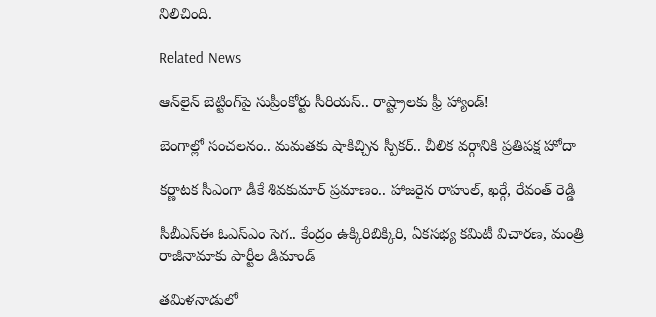నిలిచింది.

Related News

ఆన్‌లైన్ బెట్టింగ్‌పై సుప్రీంకోర్టు సీరియస్.. రాష్ట్రాలకు ఫ్రీ హ్యాండ్!

బెంగాల్లో సంచలనం.. మమతకు షాకిచ్చిన స్పీకర్.. చీలిక వర్గానికి ప్రతిపక్ష హోదా

కర్ణాటక సీఎంగా డీకే శివకుమార్‌ ప్రమాణం.. హాజరైన రాహుల్, ఖర్గే, రేవంత్ రెడ్డి

సీబీఎస్ఈ ఓఎస్ఎం సెగ.. కేంద్రం ఉక్కిరిబిక్కిరి, ఏకసభ్య కమిటీ విచారణ, మంత్రి రాజీనామాకు పార్టీల డిమాండ్

తమిళనాడులో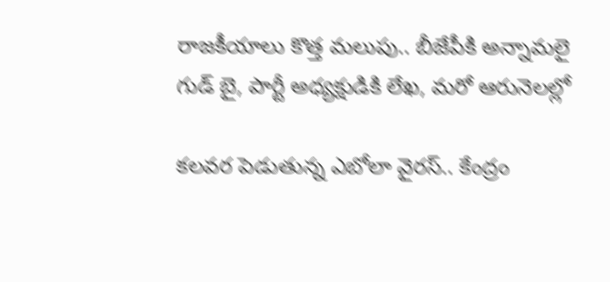రాజకీయాలు కొత్త మలుపు.. బీజేపీకి అన్నామలై గుడ్ బై, పార్టీ అధ్యక్షుడికి లేఖ, మరో ఆరునెలల్లో

కలవర పెడుతున్న ఎబోలా వైరస్.. కేంద్రం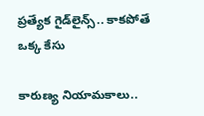ప్రత్యేక గైడ్‌లైన్స్.. కాకపోతే ఒక్క కేసు

కారుణ్య నియామకాలు..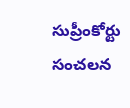సుప్రీంకోర్టు సంచలన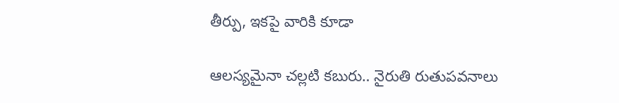తీర్పు, ఇకపై వారికి కూడా

ఆలస్యమైనా చల్లటి కబురు.. నైరుతి రుతుపవనాలు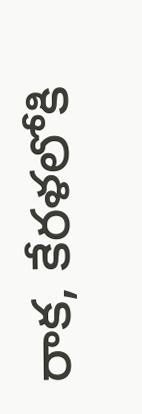రాక, కేరళలోకి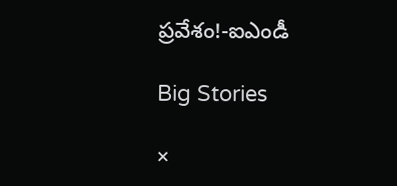ప్రవేశం!-ఐఎండీ

Big Stories

×